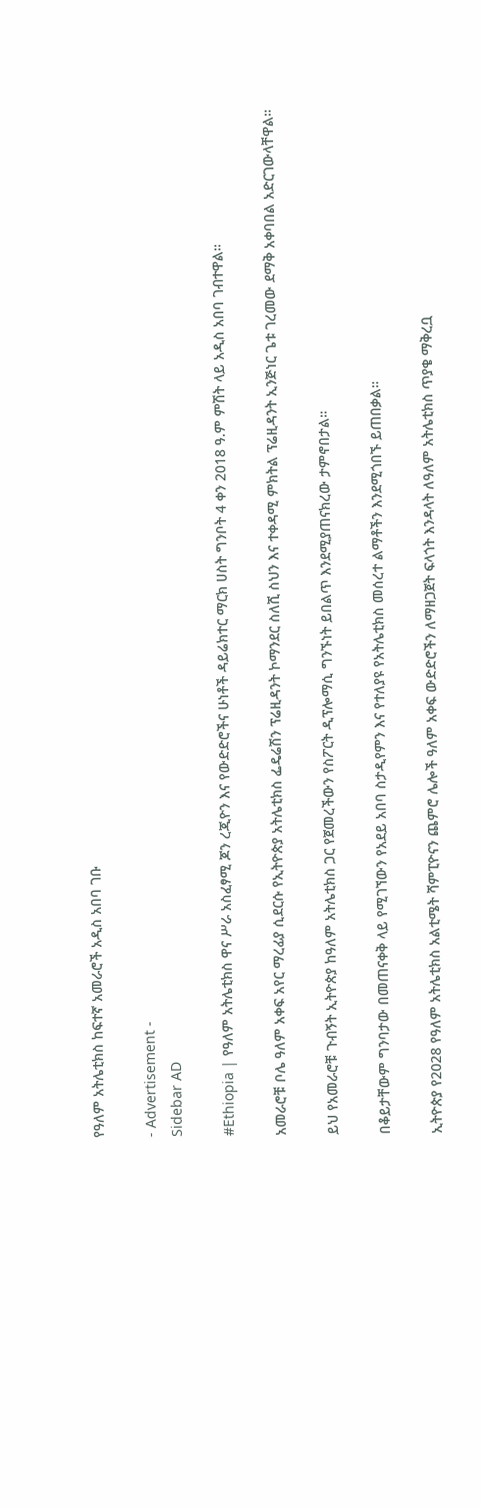የዓለም አትሌቲክስ ከፍተኛ አመራሮች አዲስ አበባ ገቡ

- Advertisement -
Sidebar AD

#Ethiopia | የዓለም አትሌቲክስ ዋና ሥራ አስፈፃሚ ጆን ረጂዮን እና የውድድሮችና ሁነቶች ዳይሬክተር ማርክ ሀስት ግንቦት 4 ቀን 2018 ዓ.ም ምሽት ላይ አዲስ አበባ ገብተዋል።

አመራሮቹ ቦሌ ዓለም አቀፍ አየር ማረፊያ ሲደርሱ የኢትዮጵያ አትሌቲክስ ፌዴሬሽን ፕሬዚዳንት ኮማንደር ስለሺ ስህን እና ተቀዳሚ ምክትል ፕሬዚዳንት ኢንጅነር ጌቱ ገረመው ደማቅ አቀባበል አድርገውላቸዋል።

ይህ የአመራሮቹ ጉብኝት ኢትዮጵያ ከዓለም አትሌቲክስ ጋር የጀመረችውን የስፖርት ዲፕሎማሲ ግንኙነት ይበልጥ እንደሚያጠናክረው ታምኖበታል።

በቆይታቸውም ግንባታው በመጠናቀቅ ላይ የሚገኘውን የአደይ አበባ ስታዲየምን እና የተለያዩ የአትሌቲክስ መሰረተ ልማቶችን እንደሚጎበኙ ይጠበቃል።

ኢትዮጵያ የ2028 የዓለም አትሌቲክስ አልቲሜት ሻምፒዮናን ጨምሮ ሌሎች ዓለም አቀፍ ውድድሮችን ለማዘጋጀት ፍላጎት እንዳላት ለዓለም አትሌቲክስ ጥያቄ ማቅረቧ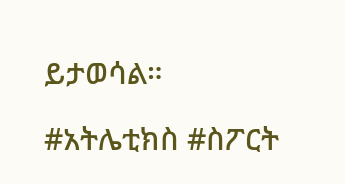ይታወሳል።

#አትሌቲክስ #ስፖርት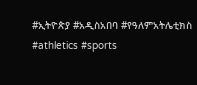#ኢትዮጵያ #አዲስአበባ #የዓለምአትሌቲክስ #athletics #sports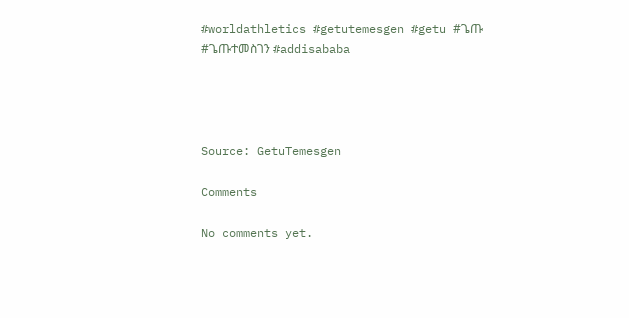#worldathletics #getutemesgen #getu #ጌጡ #ጌጡተመስገን #addisababa




Source: GetuTemesgen

Comments

No comments yet.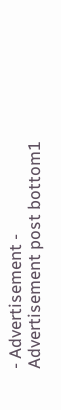- Advertisement -
Advertisement post bottom1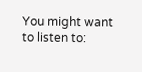You might want to listen to: